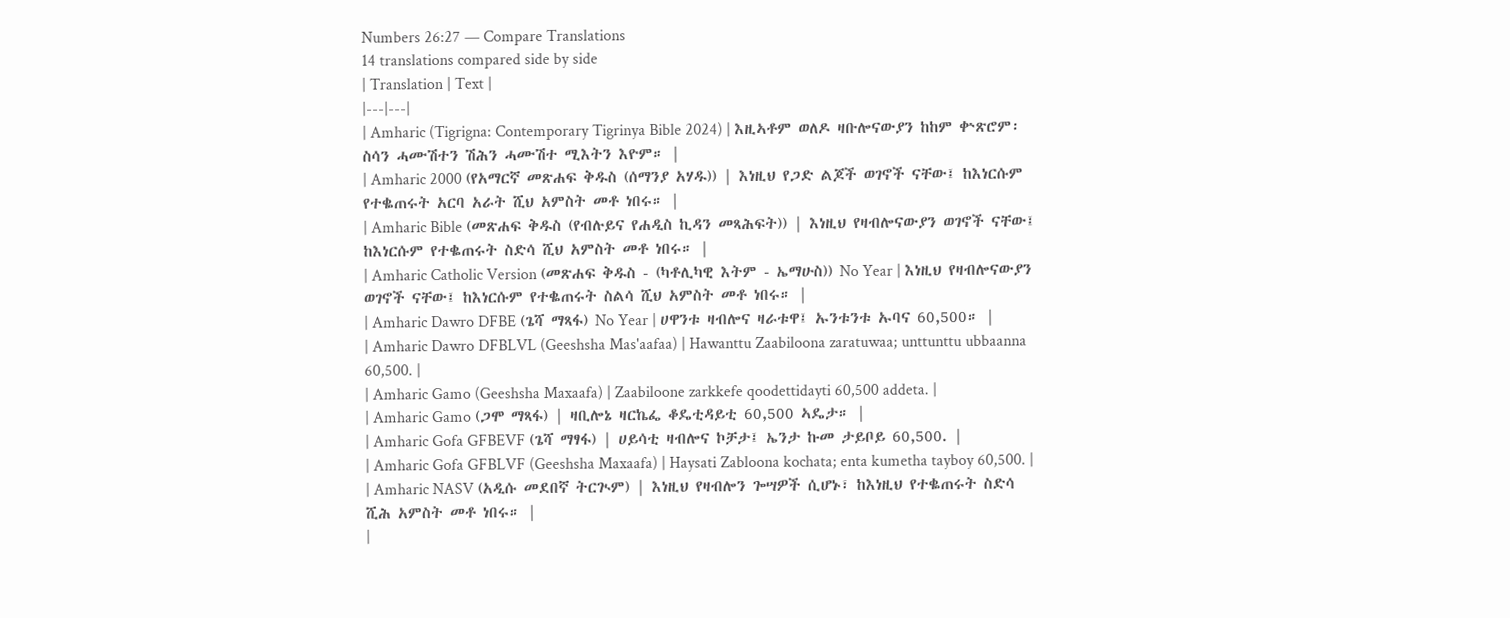Numbers 26:27 — Compare Translations
14 translations compared side by side
| Translation | Text |
|---|---|
| Amharic (Tigrigna: Contemporary Tigrinya Bible 2024) | እዚኣቶም ወለዶ ዛቡሎናውያን ከከም ቍጽሮም፡ ስሳን ሓሙሽተን ሽሕን ሓሙሽተ ሚእትን እዮም። |
| Amharic 2000 (የአማርኛ መጽሐፍ ቅዱስ (ሰማንያ አሃዱ)) | እነዚህ የጋድ ልጆች ወገኖች ናቸው፤ ከእነርሱም የተቈጠሩት አርባ አራት ሺህ አምስት መቶ ነበሩ። |
| Amharic Bible (መጽሐፍ ቅዱስ (የብሉይና የሐዲስ ኪዳን መጻሕፍት)) | እነዚህ የዛብሎናውያን ወገኖች ናቸው፤ ከእነርሱም የተቈጠሩት ስድሳ ሺህ አምስት መቶ ነበሩ። |
| Amharic Catholic Version (መጽሐፍ ቅዱስ - (ካቶሊካዊ እትም - ኤማሁስ)) No Year | እነዚህ የዛብሎናውያን ወገኖች ናቸው፤ ከእነርሱም የተቈጠሩት ስልሳ ሺህ አምስት መቶ ነበሩ። |
| Amharic Dawro DFBE (ጌሻ ማጻፋ) No Year | ሀዋንቱ ዛብሎና ዛራቱዋ፤ ኡንቱንቱ ኡባና 60,500። |
| Amharic Dawro DFBLVL (Geeshsha Mas'aafaa) | Hawanttu Zaabiloona zaratuwaa; unttunttu ubbaanna 60,500. |
| Amharic Gamo (Geeshsha Maxaafa) | Zaabiloone zarkkefe qoodettidayti 60,500 addeta. |
| Amharic Gamo (ጋሞ ማጻፋ) | ዛቢሎኔ ዛርኬፌ ቆዴቲዳይቲ 60,500 ኣዴታ። |
| Amharic Gofa GFBEVF (ጌሻ ማፃፋ) | ሀይሳቲ ዛብሎና ኮቻታ፤ ኤንታ ኩመ ታይቦይ 60,500. |
| Amharic Gofa GFBLVF (Geeshsha Maxaafa) | Haysati Zabloona kochata; enta kumetha tayboy 60,500. |
| Amharic NASV (አዲሱ መደበኛ ትርጒም) | እነዚህ የዛብሎን ጐሣዎች ሲሆኑ፣ ከእነዚህ የተቈጠሩት ስድሳ ሺሕ አምስት መቶ ነበሩ። |
|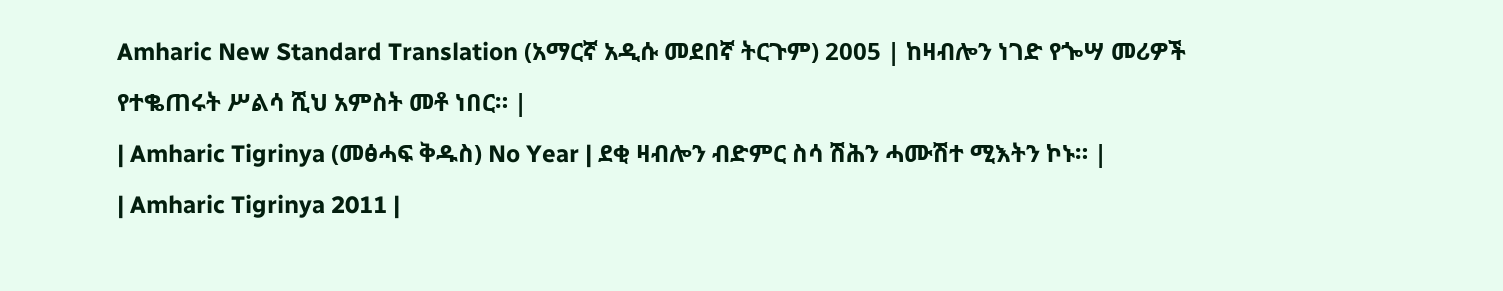Amharic New Standard Translation (አማርኛ አዲሱ መደበኛ ትርጉም) 2005 | ከዛብሎን ነገድ የጐሣ መሪዎች የተቈጠሩት ሥልሳ ሺህ አምስት መቶ ነበር። |
| Amharic Tigrinya (መፅሓፍ ቅዱስ) No Year | ደቂ ዛብሎን ብድምር ስሳ ሽሕን ሓሙሽተ ሚእትን ኮኑ። |
| Amharic Tigrinya 2011 |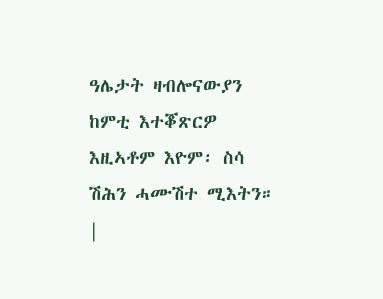ዓሌታት ዛብሎናውያን ከምቲ እተቖጽርዎ እዚኣቶም እዮም፡ ስሳ ሽሕን ሓሙሽተ ሚእትን። |